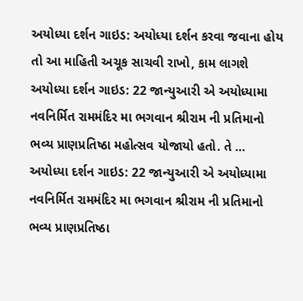અયોધ્યા દર્શન ગાઇડ: અયોધ્યા દર્શન કરવા જવાના હોય તો આ માહિતી અચૂક સાચવી રાખો, કામ લાગશે
અયોધ્યા દર્શન ગાઇડ: 22 જાન્યુઆરી એ અયોધ્યામા નવનિર્મિત રામમંદિર મા ભગવાન શ્રીરામ ની પ્રતિમાનો ભવ્ય પ્રાણપ્રતિષ્ઠા મહોત્સવ યોજાયો હતો. તે …
અયોધ્યા દર્શન ગાઇડ: 22 જાન્યુઆરી એ અયોધ્યામા નવનિર્મિત રામમંદિર મા ભગવાન શ્રીરામ ની પ્રતિમાનો ભવ્ય પ્રાણપ્રતિષ્ઠા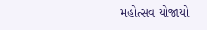મહોત્સવ યોજાયો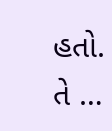હતો. તે …